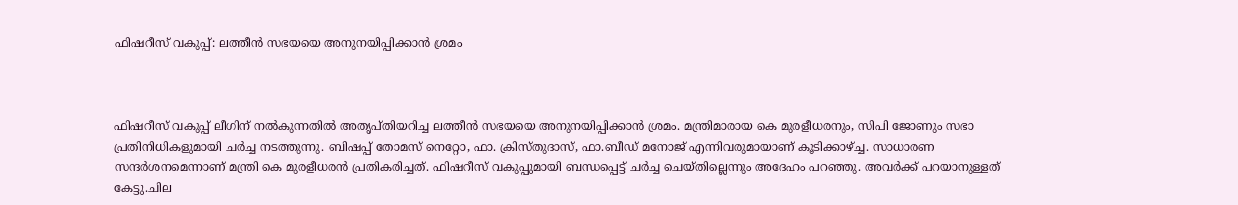ഫിഷറീസ് വകുപ്പ്: ലത്തീൻ സഭയയെ അനുനയിപ്പിക്കാൻ ശ്രമം



ഫിഷറീസ് വകുപ്പ് ലീഗിന് നൽകുന്നതിൽ അതൃപ്തിയറിച്ച ലത്തീൻ സഭയയെ അനുനയിപ്പിക്കാൻ ശ്രമം. മന്ത്രിമാരായ കെ മുരളീധരനും, സിപി ജോണും സഭാ പ്രതിനിധികളുമായി ചർച്ച നടത്തുന്നു. ബിഷപ്പ് തോമസ് നെറ്റോ, ഫാ. ക്രിസ്തുദാസ്, ഫാ.ബീഡ് മനോജ് എന്നിവരുമായാണ് കൂടിക്കാഴ്ച്ച. സാധാരണ സന്ദർശന‌മെന്നാണ് മന്ത്രി കെ മുരളീധരൻ പ്രതികരിച്ചത്. ഫിഷറീസ് വകുപ്പുമായി ബന്ധപ്പെട്ട് ചർച്ച ചെയ്തില്ലെന്നും അദേഹം പറഞ്ഞു. അവർക്ക് പറയാനുള്ളത് കേട്ടു.ചില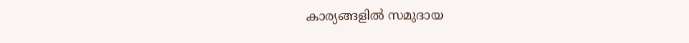കാര്യങ്ങളിൽ സമുദായ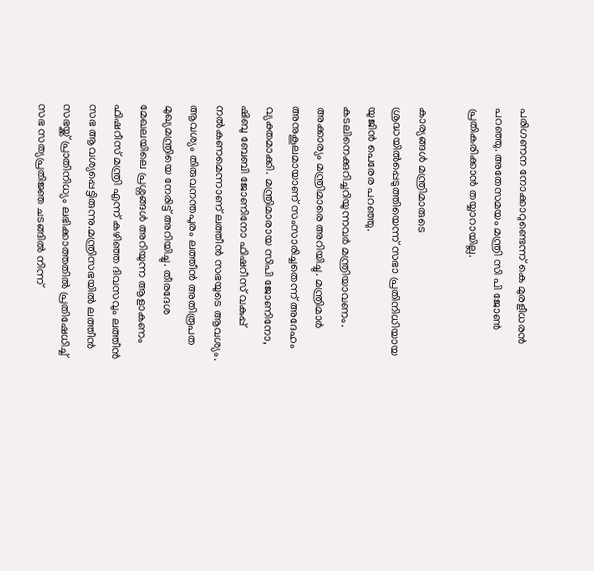പരിഗണന നോക്കാറുണ്ടെന്ന് കെ മുരളീധരൻ പറഞ്ഞു. അതേസമയം മന്ത്രി സി പി ജോൺ പ്രതികരിക്കാൻ തയ്യാറായില്ല.

കാര്യങ്ങൾ മന്ത്രിമാരുടെ ശ്രദ്ധയിൽപ്പെടുത്തിയെന്ന് സഭാ പ്രതിനിധിയായ യുജിൻ പെരേര പറഞ്ഞു. കടലിനെക്കുറിച്ചറിയുന്നവർ മന്ത്രിയാവണം. അക്കാര്യം മന്ത്രിമാരെ അറിയിച്ചു. മന്ത്രിമാർ അനുകൂലമായാണ് സംസാരിച്ചതെന്ന് അദേഹം വ്യക്തമാക്കി. മന്ത്രിമാരായ സിപി ജോണിനോ, ഷിബു ബേബി ജോണിനോ ഫിഷറീസ് വകുപ്പ് നൽകണമെന്നാണ് ലത്തീൻ സഭയുടെ ആവശ്യം. ആവശ്യം തിരുവനന്തപുരം ലത്തീൻ അതിരൂപത മുഖ്യമന്ത്രിയെ നേരിട്ട് അറിയിച്ചു. തീരദേശ മേഖലയിലെ പ്രശ്നങ്ങൾ അറിയുന്ന ആളാകണം ഫിഷറീസ് മന്ത്രി എന്ന് കഴിഞ്ഞ ദിവസവും ലത്തീൻ സഭ ആവശ്യപ്പെട്ടിരുന്നു.മന്ത്രിസഭയിൽ ലത്തീൻ സഭയ്ക്ക് പ്രാതിനിധ്യം ലഭിക്കാത്തതിൽ പ്രതിഷേധിച്ച് സഭ സത്യപ്രതിജ്ഞ ചടങ്ങിൽ നിന്ന്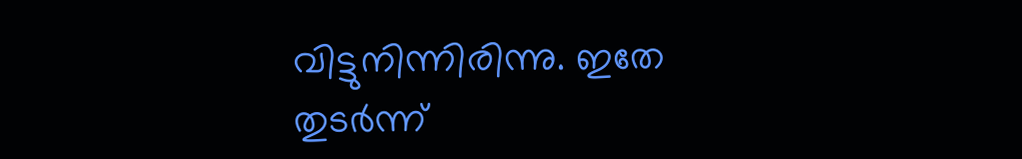വിട്ടുനിന്നിരിന്നു. ഇതേ തുടർന്ന്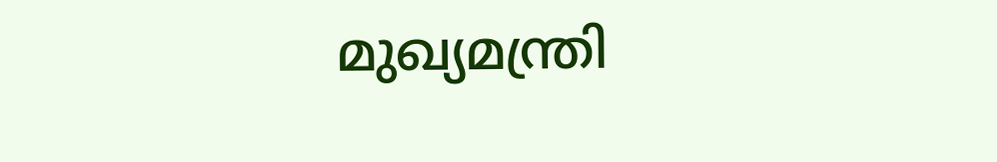മുഖ്യമന്ത്രി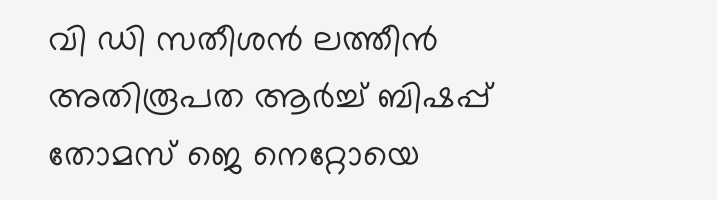വി ഡി സതീശൻ ലത്തീൻ അതിരൂപത ആർച്ച് ബിഷപ്പ് തോമസ് ജെ നെറ്റോയെ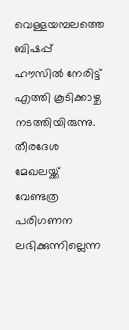വെള്ളയമ്പലത്തെ ബിഷപ്പ് ഹൗസിൽ നേരിട്ട് എത്തി കൂടിക്കാഴ്ച നടത്തിയിരുന്നു. തീരദേശ മേഖലയ്ക്ക് വേണ്ടത്ര പരിഗണന ലഭിക്കുന്നില്ലെന്ന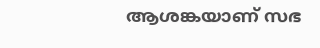ആശങ്കയാണ് സഭ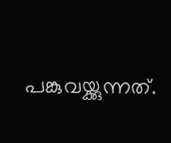പങ്കുവയ്ക്കുന്നത്.